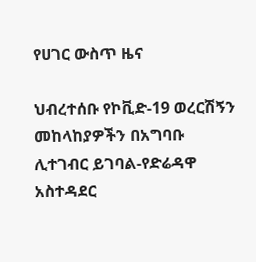የሀገር ውስጥ ዜና

ህብረተሰቡ የኮቪድ-19 ወረርሽኝን መከላከያዎችን በአግባቡ ሊተገብር ይገባል-የድሬዳዋ አስተዳደር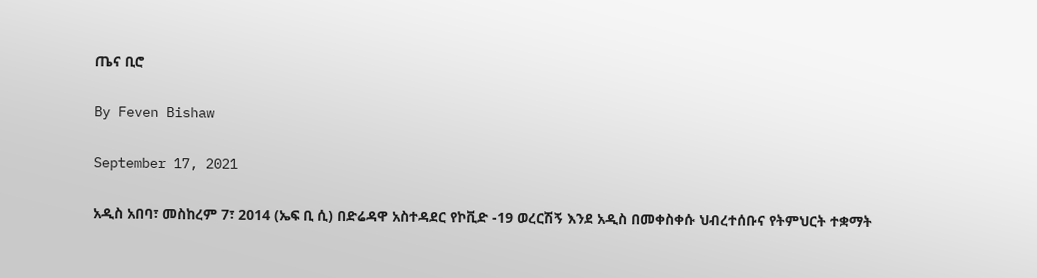ጤና ቢሮ

By Feven Bishaw

September 17, 2021

አዲስ አበባ፣ መስከረም 7፣ 2014 (ኤፍ ቢ ሲ) በድሬዳዋ አስተዳደር የኮቪድ -19 ወረርሽኝ እንደ አዲስ በመቀስቀሱ ህብረተሰቡና የትምህርት ተቋማት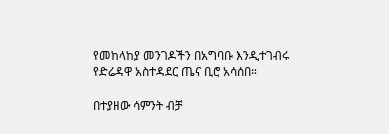የመከላከያ መንገዶችን በአግባቡ እንዲተገብሩ የድሬዳዋ አስተዳደር ጤና ቢሮ አሳሰበ።

በተያዘው ሳምንት ብቻ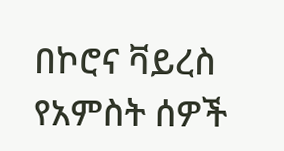በኮሮና ቫይረስ የአምስት ሰዎች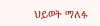ህይወት ማለፉ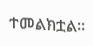ተመልክቷል፡፡